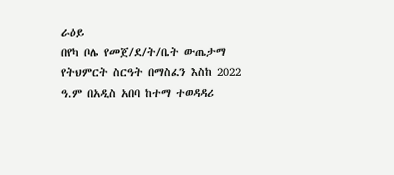ራዕይ
በየካ ቦሌ የመጀ/ደ/ት/ቤት ውጤታማ የትህምርት ስርዓት በማስፈን እስከ 2022
ዓ.ም በአዲስ አበባ ከተማ ተወዳዳሪ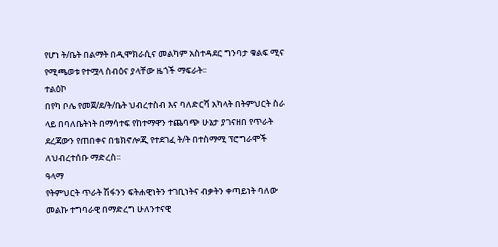የሆነ ት/ቤት በልማት በዲሞክራሲና መልካም አስተዳደር ግንባታ ቁልፍ ሚና የሚጫወቱ የተሟላ ስብዕና ያላቸው ዜጎች ማፍራት፡፡
ተልዕኮ
በየካ ቦሌ የመጀ/ደ/ት/ቤት ህብረተስብ እና ባለድርሻ አካላት በትምህርት ስራ ላይ በባለቤትነት በማሳተፍ የከተማዋን ተጨባጭ ሁኔታ ያገናዘበ የጥራት ደረጃውን የጠበቀና በቴክኖሎጂ የተደገፈ ት/ት በተስማሚ ፕሮግራሞች ለህብረተሰቡ ማድረስ፡፡
ዓላማ
የትምህርት ጥራት ሽፋንን ፍትሐዊነትን ተገቢነትና ብቃትን ቀጣይነት ባለው መልኩ ተግባራዊ በማድረግ ሁለንተናዊ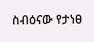ስብዕናው የታነፀ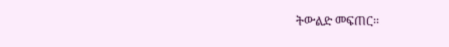ትውልድ መፍጠር፡፡